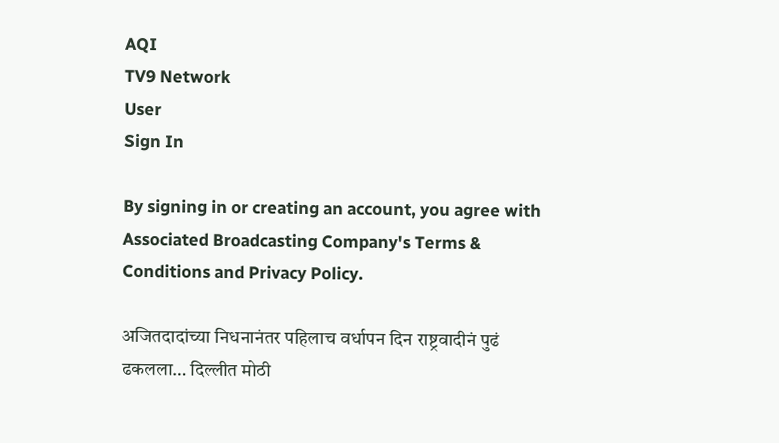AQI
TV9 Network
User
Sign In

By signing in or creating an account, you agree with Associated Broadcasting Company's Terms & Conditions and Privacy Policy.

अजितदादांच्या निधनानंतर पहिलाच वर्धापन दिन राष्ट्रवादीनं पुढं ढकलला… दिल्लीत मोठी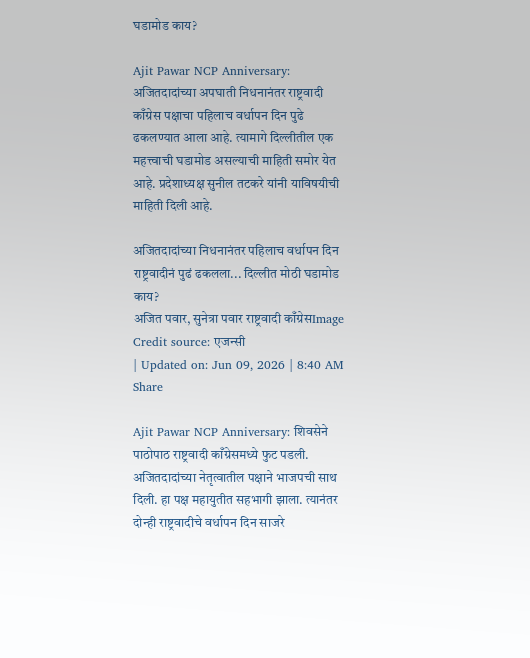घडामोड काय?

Ajit Pawar NCP Anniversary: अजितदादांच्या अपघाती निधनानंतर राष्ट्रवादी काँग्रेस पक्षाचा पहिलाच वर्धापन दिन पुढे ढकलण्यात आला आहे. त्यामागे दिल्लीतील एक महत्त्वाची घडामोड असल्याची माहिती समोर येत आहे. प्रदेशाध्यक्ष सुनील तटकरे यांनी याविषयीची माहिती दिली आहे.

अजितदादांच्या निधनानंतर पहिलाच वर्धापन दिन राष्ट्रवादीनं पुढं ढकलला... दिल्लीत मोठी घडामोड काय?
अजित पवार, सुनेत्रा पवार राष्ट्रवादी काँग्रेसImage Credit source: एजन्सी
| Updated on: Jun 09, 2026 | 8:40 AM
Share

Ajit Pawar NCP Anniversary: शिवसेने पाठोपाठ राष्ट्रवादी काँग्रेसमध्ये फुट पडली. अजितदादांच्या नेतृत्वातील पक्षाने भाजपची साथ दिली. हा पक्ष महायुतीत सहभागी झाला. त्यानंतर दोन्ही राष्ट्रवादीचे वर्धापन दिन साजरे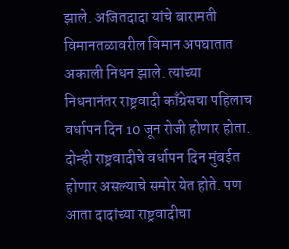झाले. अजितदादा यांचे बारामती विमानतळावरील विमान अपघातात अकाली निधन झाले. त्यांच्या निधनानंतर राष्ट्रवादी काँग्रेसचा पहिलाच वर्धापन दिन 10 जून रोजी होणार होता. दोन्ही राष्ट्रवादीचे वर्धापन दिन मुंबईत होणार असल्याचे समोर येत होते. पण आता दादांच्या राष्ट्रवादीचा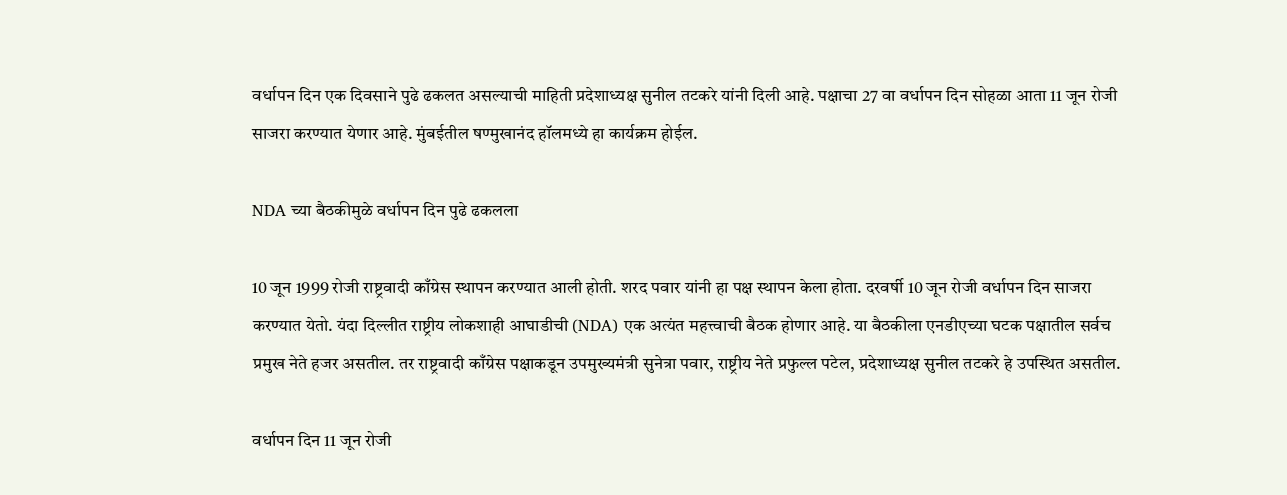वर्धापन दिन एक दिवसाने पुढे ढकलत असल्याची माहिती प्रदेशाध्यक्ष सुनील तटकरे यांनी दिली आहे. पक्षाचा 27 वा वर्धापन दिन सोहळा आता 11 जून रोजी साजरा करण्यात येणार आहे. मुंबईतील षण्मुखानंद हॉलमध्ये हा कार्यक्रम होईल.

NDA च्या बैठकीमुळे वर्धापन दिन पुढे ढकलला

10 जून 1999 रोजी राष्ट्रवादी काँग्रेस स्थापन करण्यात आली होती. शरद पवार यांनी हा पक्ष स्थापन केला होता. दरवर्षी 10 जून रोजी वर्धापन दिन साजरा करण्यात येतो. यंदा दिल्लीत राष्ट्रीय लोकशाही आघाडीची (NDA) एक अत्यंत महत्त्वाची बैठक होणार आहे. या बैठकीला एनडीएच्या घटक पक्षातील सर्वच प्रमुख नेते हजर असतील. तर राष्ट्रवादी काँग्रेस पक्षाकडून उपमुख्यमंत्री सुनेत्रा पवार, राष्ट्रीय नेते प्रफुल्ल पटेल, प्रदेशाध्यक्ष सुनील तटकरे हे उपस्थित असतील.

वर्धापन दिन 11 जून रोजी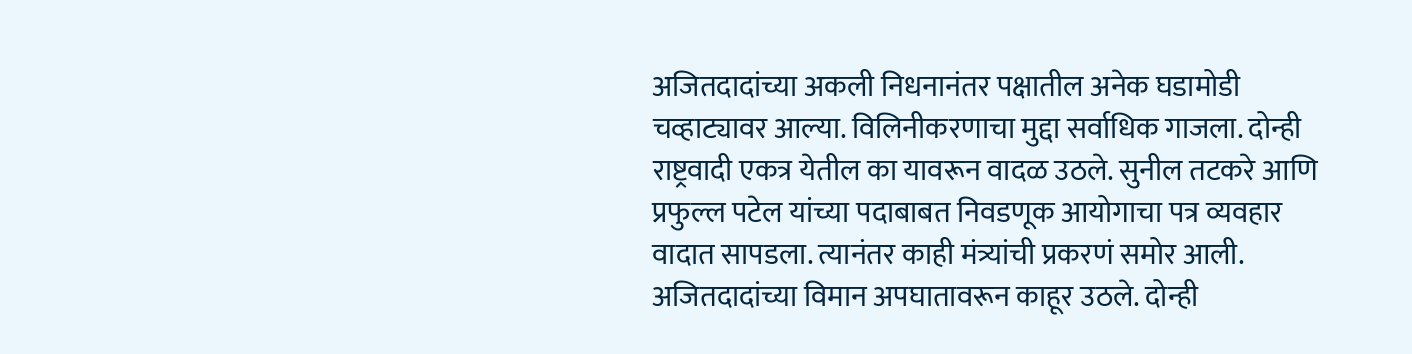अजितदादांच्या अकली निधनानंतर पक्षातील अनेक घडामोडी चव्हाट्यावर आल्या. विलिनीकरणाचा मुद्दा सर्वाधिक गाजला. दोन्ही राष्ट्रवादी एकत्र येतील का यावरून वादळ उठले. सुनील तटकरे आणि प्रफुल्ल पटेल यांच्या पदाबाबत निवडणूक आयोगाचा पत्र व्यवहार वादात सापडला. त्यानंतर काही मंत्र्यांची प्रकरणं समोर आली. अजितदादांच्या विमान अपघातावरून काहूर उठले. दोन्ही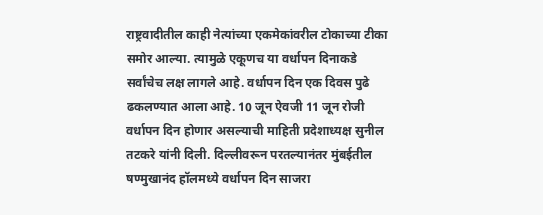राष्ट्रवादीतील काही नेत्यांच्या एकमेकांवरील टोकाच्या टीका समोर आल्या. त्यामुळे एकूणच या वर्धापन दिनाकडे सर्वांचेच लक्ष लागले आहे. वर्धापन दिन एक दिवस पुढे ढकलण्यात आला आहे. 10 जून ऐवजी 11 जून रोजी वर्धापन दिन होणार असल्याची माहिती प्रदेशाध्यक्ष सुनील तटकरे यांनी दिली. दिल्लीवरून परतल्यानंतर मुंबईतील षण्मुखानंद हॉलमध्ये वर्धापन दिन साजरा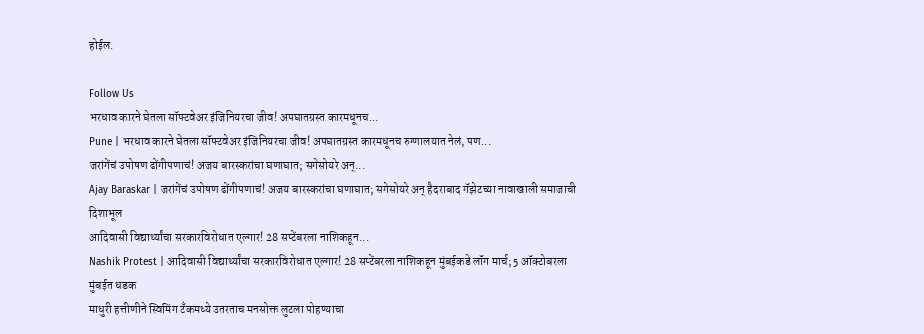होईल.

Follow Us
भरधाव कारने घेतला सॉफ्टवेअर इंजिनियरचा जीव! अपघातग्रस्त कारमधूनच...
Pune | भरधाव कारने घेतला सॉफ्टवेअर इंजिनियरचा जीव! अपघातग्रस्त कारमधूनच रुग्णालयात नेलं, पण...
जरांगेंचं उपोषण ढोंगीपणाचं! अजय बारस्करांचा घणाघात; सगेसोयरे अन्...
Ajay Baraskar | जरांगेंचं उपोषण ढोंगीपणाचं! अजय बारस्करांचा घणाघात; सगेसोयरे अन् हैदराबाद गॅझेटच्या नावाखाली समाजाची दिशाभूल
आदिवासी विद्यार्थ्यांचा सरकारविरोधात एल्गार! 28 सप्टेंबरला नाशिकहून...
Nashik Protest | आदिवासी विद्यार्थ्यांचा सरकारविरोधात एल्गार! 28 सप्टेंबरला नाशिकहून मुंबईकडे लॉंग मार्च; 5 ऑक्टोबरला मुंबईत धडक
माधुरी हत्तीणीने स्विमिंग टँकमध्ये उतरताच मनसोक्त लुटला पोहण्याचा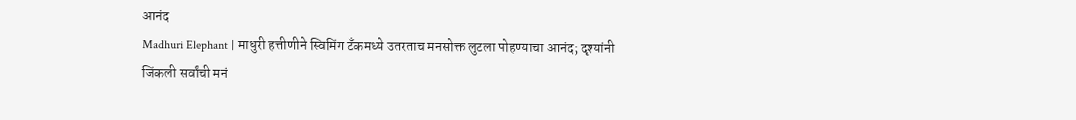आनंद
Madhuri Elephant | माधुरी हत्तीणीने स्विमिंग टँकमध्ये उतरताच मनसोक्त लुटला पोहण्याचा आनंद; दृश्यांनी जिंकली सर्वांची मनं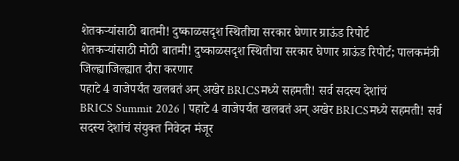शेतकऱ्यांसाठी बातमी! दुष्काळसदृश स्थितीचा सरकार घेणार ग्राऊंड रिपोर्ट
शेतकऱ्यांसाठी मोठी बातमी! दुष्काळसदृश स्थितीचा सरकार घेणार ग्राऊंड रिपोर्ट; पालकमंत्री जिल्ह्याजिल्ह्यात दौरा करणार
पहाटे 4 वाजेपर्यंत खलबतं अन् अखेर BRICSमध्ये सहमती! सर्व सदस्य देशांचं
BRICS Summit 2026 | पहाटे 4 वाजेपर्यंत खलबतं अन् अखेर BRICSमध्ये सहमती! सर्व सदस्य देशांचं संयुक्त निवेदन मंजूर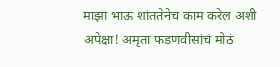माझा भाऊ शांततेनेच काम करेल अशी अपेक्षा! अमृता फडणवीसांचं मोठं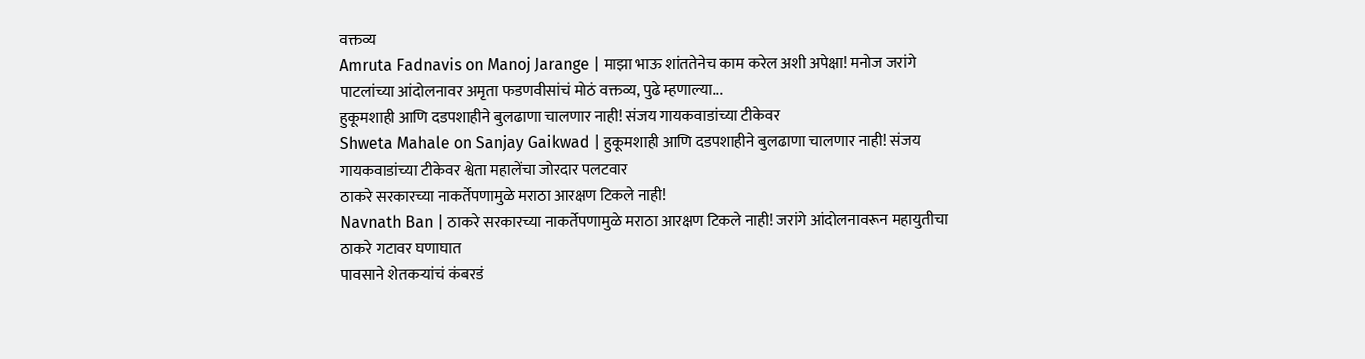वक्तव्य
Amruta Fadnavis on Manoj Jarange | माझा भाऊ शांततेनेच काम करेल अशी अपेक्षा! मनोज जरांगे पाटलांच्या आंदोलनावर अमृता फडणवीसांचं मोठं वक्तव्य, पुढे म्हणाल्या...
हुकूमशाही आणि दडपशाहीने बुलढाणा चालणार नाही! संजय गायकवाडांच्या टीकेवर
Shweta Mahale on Sanjay Gaikwad | हुकूमशाही आणि दडपशाहीने बुलढाणा चालणार नाही! संजय गायकवाडांच्या टीकेवर श्वेता महालेंचा जोरदार पलटवार
ठाकरे सरकारच्या नाकर्तेपणामुळे मराठा आरक्षण टिकले नाही!
Navnath Ban | ठाकरे सरकारच्या नाकर्तेपणामुळे मराठा आरक्षण टिकले नाही! जरांगे आंदोलनावरून महायुतीचा ठाकरे गटावर घणाघात
पावसाने शेतकऱ्यांचं कंबरडं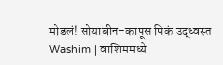मोडलं! सोयाबीन-कापूस पिकं उद्ध्वस्त
Washim | वाशिममध्ये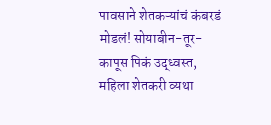पावसाने शेतकऱ्यांचं कंबरडं मोडलं! सोयाबीन-तूर-कापूस पिकं उद्ध्वस्त, महिला शेतकरी व्यथा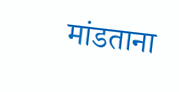मांडताना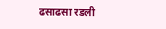ढसाढसा रडली